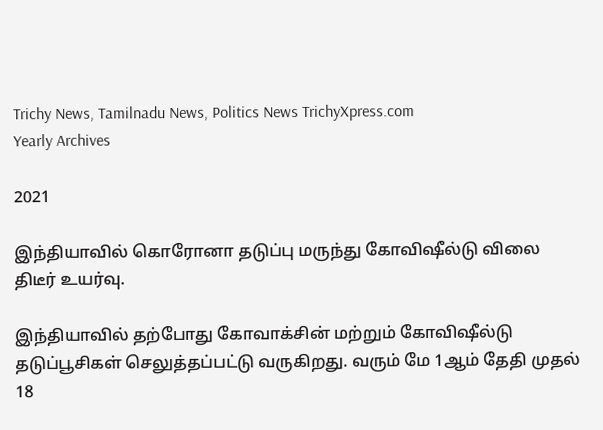Trichy News, Tamilnadu News, Politics News TrichyXpress.com
Yearly Archives

2021

இந்தியாவில் கொரோனா தடுப்பு மருந்து கோவிஷீல்டு விலை திடீர் உயர்வு.

இந்தியாவில் தற்போது கோவாக்சின் மற்றும் கோவிஷீல்டு தடுப்பூசிகள் செலுத்தப்பட்டு வருகிறது. வரும் மே 1ஆம் தேதி முதல் 18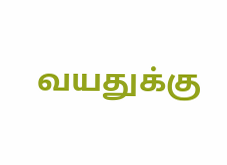வயதுக்கு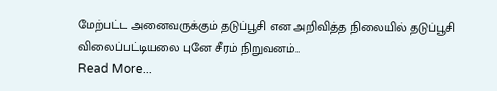மேற்பட்ட அனைவருக்கும் தடுப்பூசி என அறிவித்த நிலையில் தடுப்பூசி விலைப்பட்டியலை புனே சீரம் நிறுவனம்…
Read More...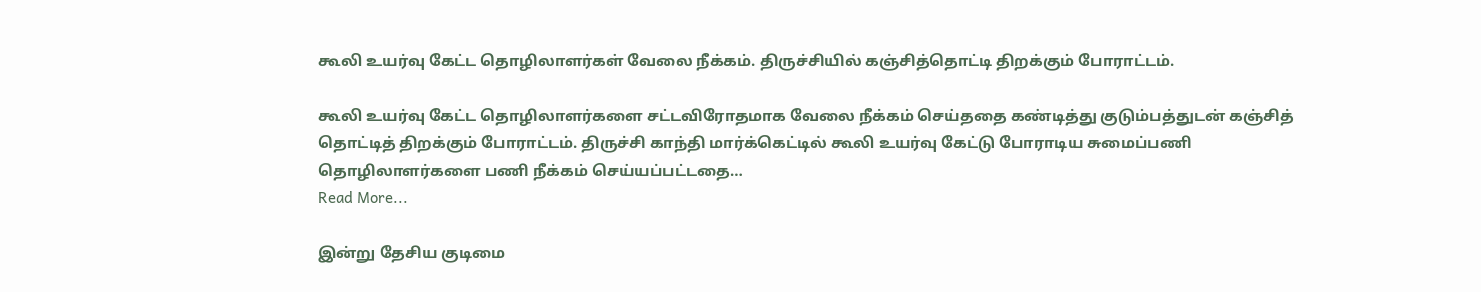கூலி உயர்வு கேட்ட தொழிலாளர்கள் வேலை நீக்கம். திருச்சியில் கஞ்சித்தொட்டி திறக்கும் போராட்டம்.

கூலி உயர்வு கேட்ட தொழிலாளர்களை சட்டவிரோதமாக வேலை நீக்கம் செய்ததை கண்டித்து குடும்பத்துடன் கஞ்சித் தொட்டித் திறக்கும் போராட்டம். திருச்சி காந்தி மார்க்கெட்டில் கூலி உயர்வு கேட்டு போராடிய சுமைப்பணி தொழிலாளர்களை பணி நீக்கம் செய்யப்பட்டதை…
Read More...

இன்று தேசிய குடிமை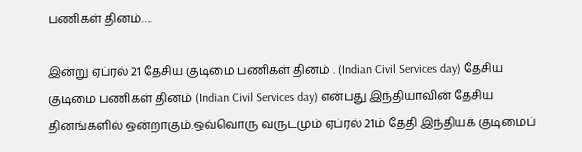பணிகள் தினம்….

இன்று ஏப்ரல் 21 தேசிய குடிமை பணிகள் தினம் . (Indian Civil Services day) தேசிய குடிமை பணிகள் தினம் (Indian Civil Services day) என்பது இந்தியாவின் தேசிய தினங்களில் ஒன்றாகும்.ஒவ்வொரு வருடமும் ஏப்ரல் 21ம் தேதி இந்தியக் குடிமைப்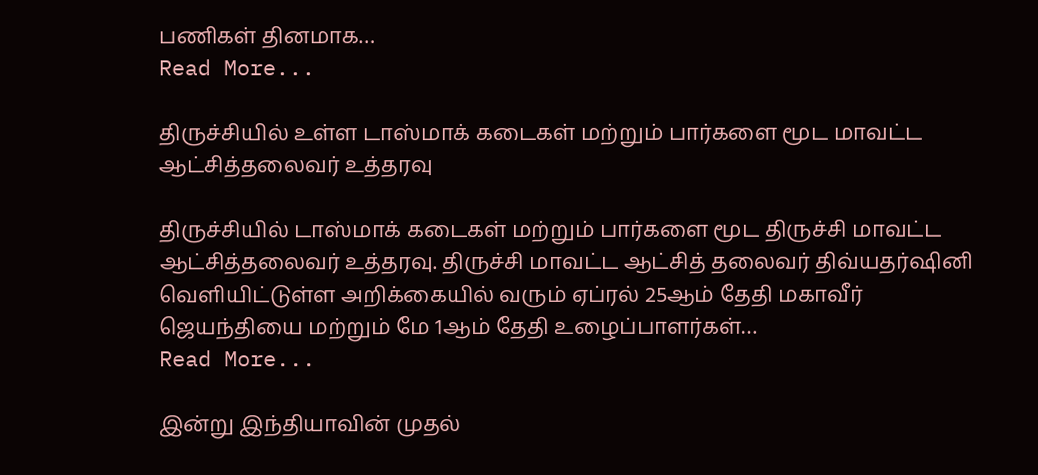பணிகள் தினமாக…
Read More...

திருச்சியில் உள்ள டாஸ்மாக் கடைகள் மற்றும் பார்களை மூட மாவட்ட ஆட்சித்தலைவர் உத்தரவு

திருச்சியில் டாஸ்மாக் கடைகள் மற்றும் பார்களை மூட திருச்சி மாவட்ட ஆட்சித்தலைவர் உத்தரவு. திருச்சி மாவட்ட ஆட்சித் தலைவர் திவ்யதர்ஷினி வெளியிட்டுள்ள அறிக்கையில் வரும் ஏப்ரல் 25ஆம் தேதி மகாவீர் ஜெயந்தியை மற்றும் மே 1ஆம் தேதி உழைப்பாளர்கள்…
Read More...

இன்று இந்தியாவின் முதல்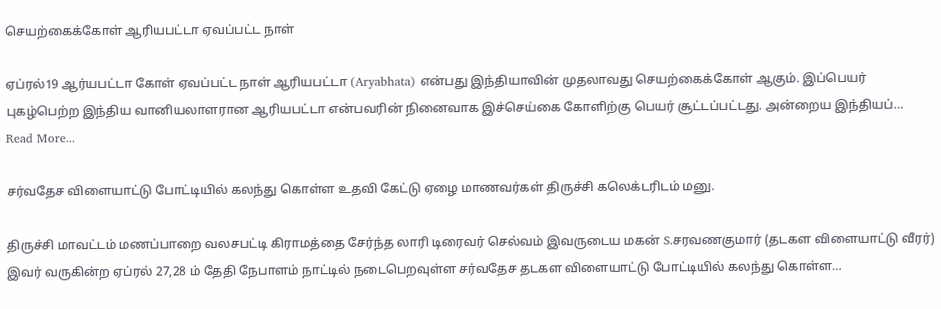செயற்கைக்கோள் ஆரியபட்டா ஏவப்பட்ட நாள்

ஏப்ரல்19 ஆர்யபட்டா கோள் ஏவப்பட்ட நாள் ஆரியபட்டா (Aryabhata) என்பது இந்தியாவின் முதலாவது செயற்கைக்கோள் ஆகும். இப்பெயர் புகழ்பெற்ற இந்திய வானியலாளரான ஆரியபட்டா என்பவரின் நினைவாக இச்செய்கை கோளிற்கு பெயர் சூட்டப்பட்டது. அன்றைய இந்தியப்…
Read More...

சர்வதேச விளையாட்டு போட்டியில் கலந்து கொள்ள உதவி கேட்டு ஏழை மாணவர்கள் திருச்சி கலெக்டரிடம் மனு.

திருச்சி மாவட்டம் மணப்பாறை வலசபட்டி கிராமத்தை சேர்ந்த லாரி டிரைவர் செல்வம் இவருடைய மகன் S.சரவணகுமார் (தடகள விளையாட்டு வீரர்) இவர் வருகின்ற ஏப்ரல் 27,28 ம் தேதி நேபாளம் நாட்டில் நடைபெறவுள்ள சர்வதேச தடகள விளையாட்டு போட்டியில் கலந்து கொள்ள…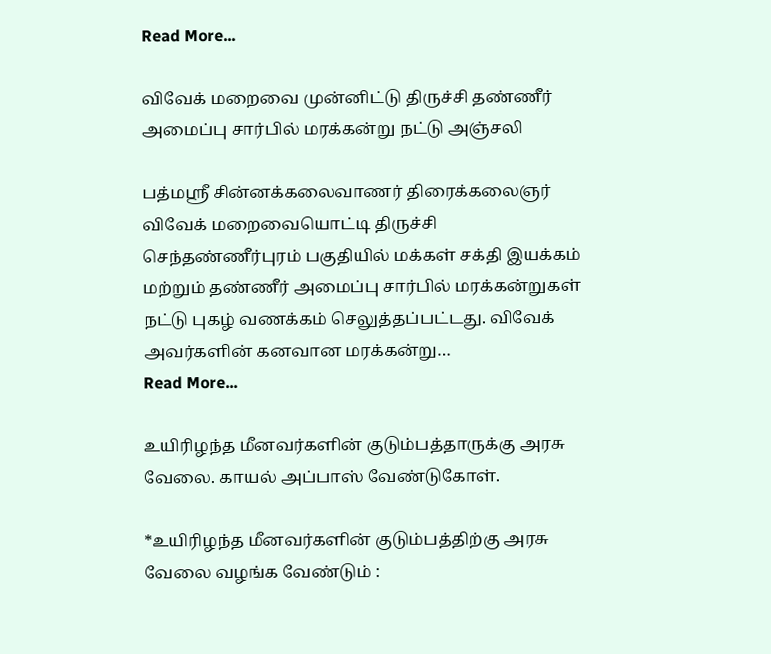Read More...

விவேக் மறைவை முன்னிட்டு திருச்சி தண்ணீர் அமைப்பு சார்பில் மரக்கன்று நட்டு அஞ்சலி

பத்மஸ்ரீ சின்னக்கலைவாணர் திரைக்கலைஞர் விவேக் மறைவையொட்டி திருச்சி செந்தண்ணீர்புரம் பகுதியில் மக்கள் சக்தி இயக்கம் மற்றும் தண்ணீர் அமைப்பு சார்பில் மரக்கன்றுகள் நட்டு புகழ் வணக்கம் செலுத்தப்பட்டது. விவேக் அவர்களின் கனவான மரக்கன்று…
Read More...

உயிரிழந்த மீனவர்களின் குடும்பத்தாருக்கு அரசு வேலை. காயல் அப்பாஸ் வேண்டுகோள்.

*உயிரிழந்த மீனவர்களின் குடும்பத்திற்கு அரசு வேலை வழங்க வேண்டும் :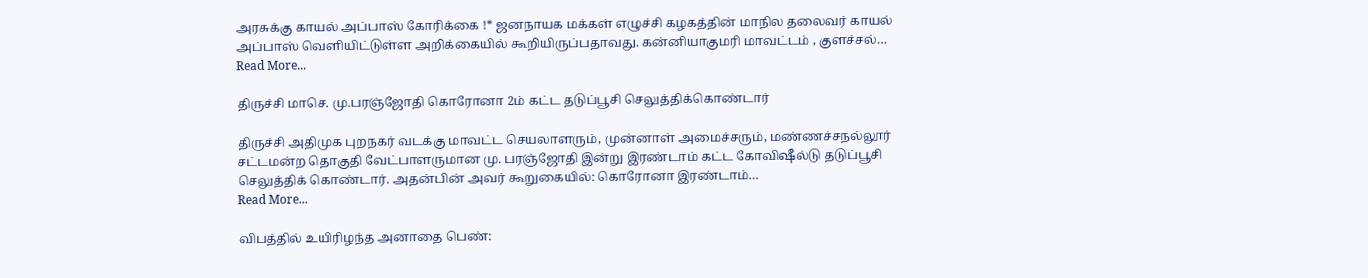அரசுக்கு காயல் அப்பாஸ் கோரிக்கை !* ஜனநாயக மக்கள் எழுச்சி கழகத்தின் மாநில தலைவர் காயல் அப்பாஸ் வெளியிட்டுள்ள அறிக்கையில் கூறியிருப்பதாவது. கன்னியாகுமரி மாவட்டம் , குளச்சல்…
Read More...

திருச்சி மாசெ. மு.பரஞ்ஜோதி கொரோனா 2ம் கட்ட தடுப்பூசி செலுத்திக்கொண்டார்

திருச்சி அதிமுக புறநகர் வடக்கு மாவட்ட செயலாளரும், முன்னாள் அமைச்சரும், மண்ணச்சநல்லூர் சட்டமன்ற தொகுதி வேட்பாளருமான மு. பரஞ்ஜோதி இன்று இரண்டாம் கட்ட கோவிஷீல்டு தடுப்பூசி செலுத்திக் கொண்டார். அதன்பின் அவர் கூறுகையில்: கொரோனா இரண்டாம்…
Read More...

விபத்தில் உயிரிழந்த அனாதை பெண்: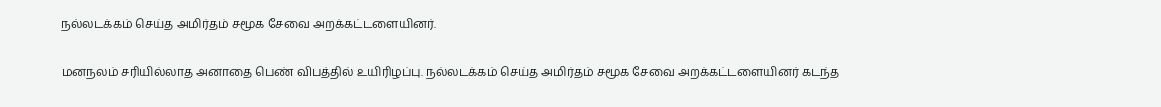நல்லடக்கம் செய்த அமிர்தம் சமூக சேவை அறக்கட்டளையினர்.

மனநலம் சரியில்லாத அனாதை பெண் விபத்தில் உயிரிழப்பு. நல்லடக்கம் செய்த அமிர்தம் சமூக சேவை அறக்கட்டளையினர் கடந்த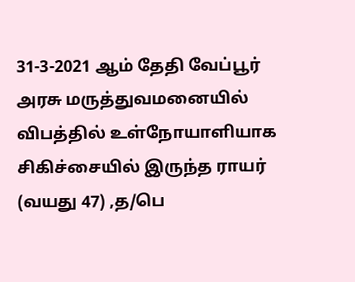31-3-2021 ஆம் தேதி வேப்பூர் அரசு மருத்துவமனையில் விபத்தில் உள்நோயாளியாக சிகிச்சையில் இருந்த ராயர் (வயது 47) ,த/பெ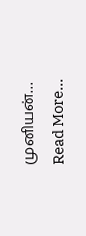முனியன்…
Read More...